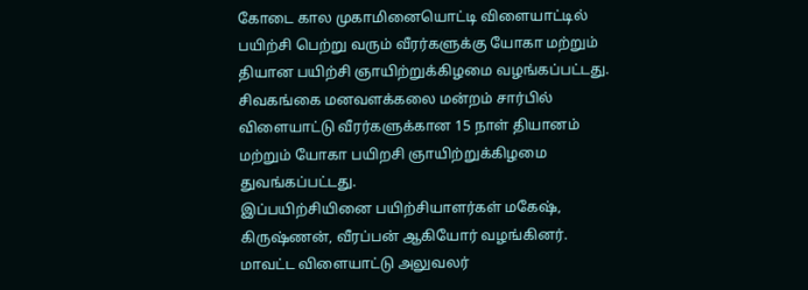கோடை கால முகாமினையொட்டி விளையாட்டில் பயிற்சி பெற்று வரும் வீரர்களுக்கு யோகா மற்றும் தியான பயிற்சி ஞாயிற்றுக்கிழமை வழங்கப்பட்டது.
சிவகங்கை மனவளக்கலை மன்றம் சார்பில் விளையாட்டு வீரர்களுக்கான 15 நாள் தியானம் மற்றும் யோகா பயிறசி ஞாயிற்றுக்கிழமை துவங்கப்பட்டது.
இப்பயிற்சியினை பயிற்சியாளர்கள் மகேஷ், கிருஷ்ணன், வீரப்பன் ஆகியோர் வழங்கினர். மாவட்ட விளையாட்டு அலுவலர்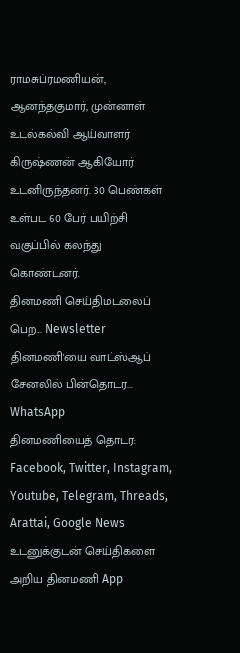ராமசுப்ரமணியன், ஆனந்தகுமார், முன்னாள் உடல்கல்வி ஆய்வாளர் கிருஷ்ணன் ஆகியோர் உடனிருந்தனர். 30 பெண்கள் உள்பட 60 பேர் பயிற்சி வகுப்பில் கலந்து கொண்டனர்.
தினமணி செய்திமடலைப் பெற... Newsletter
தினமணி'யை வாட்ஸ்ஆப் சேனலில் பின்தொடர... WhatsApp
தினமணியைத் தொடர: Facebook, Twitter, Instagram, Youtube, Telegram, Threads, Arattai, Google News
உடனுக்குடன் செய்திகளை அறிய தினமணி App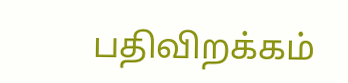பதிவிறக்கம்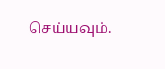செய்யவும்.